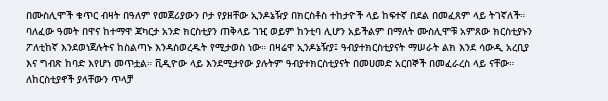በሙስሊሞች ቁጥር ብዛት በዓለም የመጀሪያውን ቦታ የያዘቸው ኢንዶኔዥያ በክርስቶስ ተከታዮች ላይ ከፍተኛ በደል በመፈጸም ላይ ትገኛለች። ባለፈው ዓመት በዋና ከተማዋ ጃካርታ አንድ ክርስቲያን ጠቅላይ ገዢ ወይም ከንቲባ ሊሆን አይችልም በማለት ሙስሊሞቹ አምጸው ክርስቲያኑን ፖለቲከኛ እንደወነጀሉትና ከስልጣኑ እንዳስወረዱት የሚታወስ ነው። በዛሬዋ ኢንዶኔዥያ፤ ዓብያተክርስቲያናት ማሠራት ልክ እንደ ሳውዲ አረቢያ እና ግብጽ ከባድ እየሆነ መጥቷል። ቪዲዮው ላይ እንደሚታየው ያሉትም ዓብያተክርስቲያናት በመሀመድ አርበኞች በመፈራረስ ላይ ናቸው። ለከርስቲያኖች ያላቸውን ጥላቻ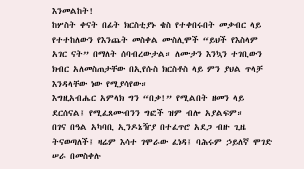እንመልከት!
ከሦስት ቀናት በፊት ክርስቲያኑ ቄስ የተቀበሩበት መቃብር ላይ የተተከለውን የእንጨት መስቀል ሙስሊሞች “ይህች የእስላም አገር ናት” በማለት ሰባብረውታል። ለሙታን እንኳን ተገቢውን ክብር አለመስጠታቸው በኢየሱስ ክርስቶስ ላይ ምን ያህል ጥላቻ እንዳላቸው ነው የሚያሳየው።
እግዚአብሔር አምላክ ግን “በቃ!” የሚልበት ዘመን ላይ ደርሰናል፤ የሚፈጸሙብንን ግፎች ዝም ብሎ አያልፍም።
በገና በዓል አካባቢ ኢንዶኔዥያ በተፈጥሮ አደጋ ብዙ ጊዜ ትናወጣለች፤ ዛሬም እሳተ ገሞራው ፈነዳ፤ ባሕሩም ኃይለኛ ሞገድ ሠራ በመስቀሉ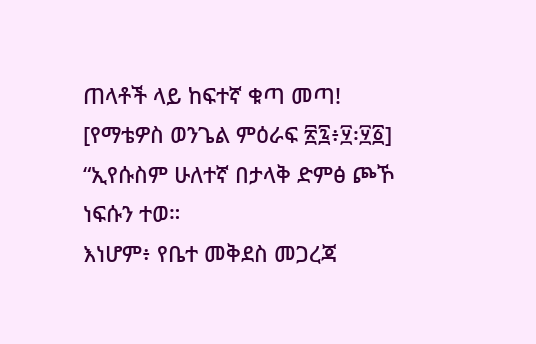ጠላቶች ላይ ከፍተኛ ቁጣ መጣ!
[የማቴዎስ ወንጌል ምዕራፍ ፳፯፥፶፡፶፩]
“ኢየሱስም ሁለተኛ በታላቅ ድምፅ ጮኾ ነፍሱን ተወ።
እነሆም፥ የቤተ መቅደስ መጋረጃ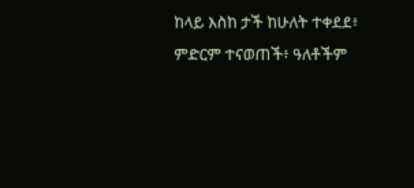ከላይ እስከ ታች ከሁለት ተቀደደ፥
ምድርም ተናወጠች፥ ዓለቶችም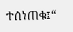ተሰነጠቁ፤“